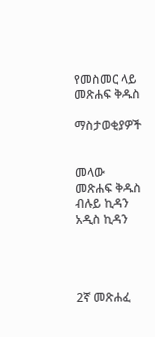የመስመር ላይ መጽሐፍ ቅዱስ

ማስታወቂያዎች


መላው መጽሐፍ ቅዱስ ብሉይ ኪዳን አዲስ ኪዳን




2ኛ መጽሐፈ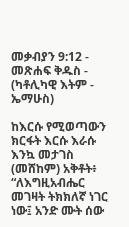መቃብያን 9:12 - መጽሐፍ ቅዱስ - (ካቶሊካዊ እትም - ኤማሁስ)

ከእርሱ የሚወጣውን ክርፋት እርሱ እራሱ እንኳ መታገስ (መሸከም) አቅቶት፥ “ለእግዚአብሔር መገዛት ትክክለኛ ነገር ነው፤ አንድ ሙት ሰው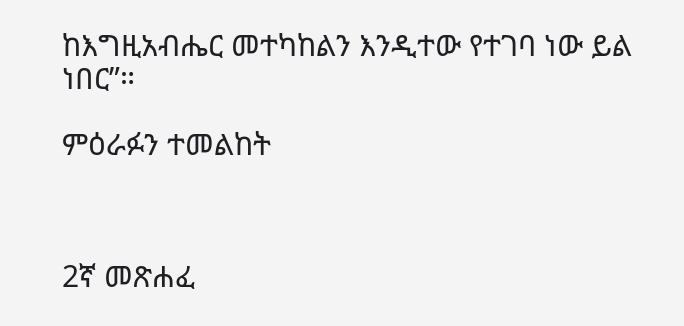ከእግዚአብሔር መተካከልን እንዲተው የተገባ ነው ይል ነበር”።

ምዕራፉን ተመልከት



2ኛ መጽሐፈ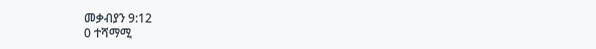መቃብያን 9:12
0 ተሻማሚ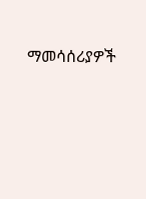ማመሳሰሪያዎች